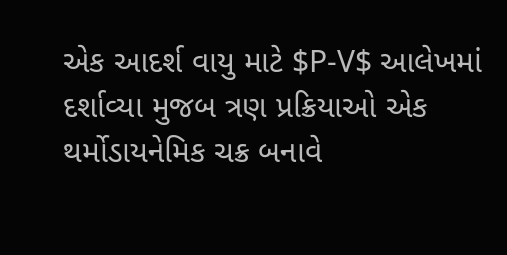એક આદર્શ વાયુ માટે $P-V$ આલેખમાં દર્શાવ્યા મુજબ ત્રણ પ્રક્રિયાઓ એક થર્મોડાયનેમિક ચક્ર બનાવે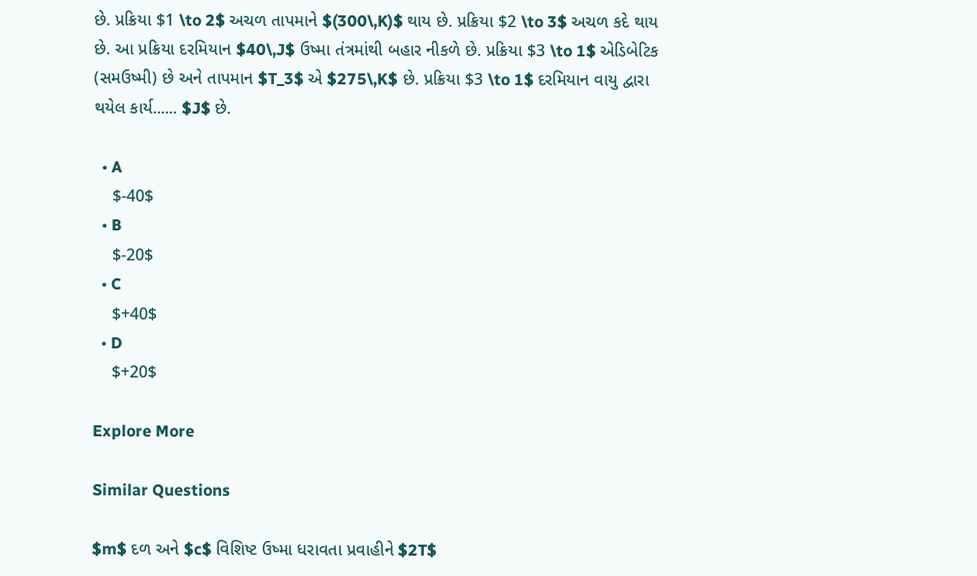છે. પ્રક્રિયા $1 \to 2$ અચળ તાપમાને $(300\,K)$ થાય છે. પ્રક્રિયા $2 \to 3$ અચળ કદે થાય છે. આ પ્રક્રિયા દરમિયાન $40\,J$ ઉષ્મા તંત્રમાંથી બહાર નીકળે છે. પ્રક્રિયા $3 \to 1$ એડિબેટિક (સમઉષ્મી) છે અને તાપમાન $T_3$ એ $275\,K$ છે. પ્રક્રિયા $3 \to 1$ દરમિયાન વાયુ દ્વારા થયેલ કાર્ય...... $J$ છે.

  • A
    $-40$
  • B
    $-20$
  • C
    $+40$
  • D
    $+20$

Explore More

Similar Questions

$m$ દળ અને $c$ વિશિષ્ટ ઉષ્મા ધરાવતા પ્રવાહીને $2T$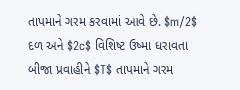તાપમાને ગરમ કરવામાં આવે છે. $m/2$ દળ અને $2c$ વિશિષ્ટ ઉષ્મા ધરાવતા બીજા પ્રવાહીને $T$ તાપમાને ગરમ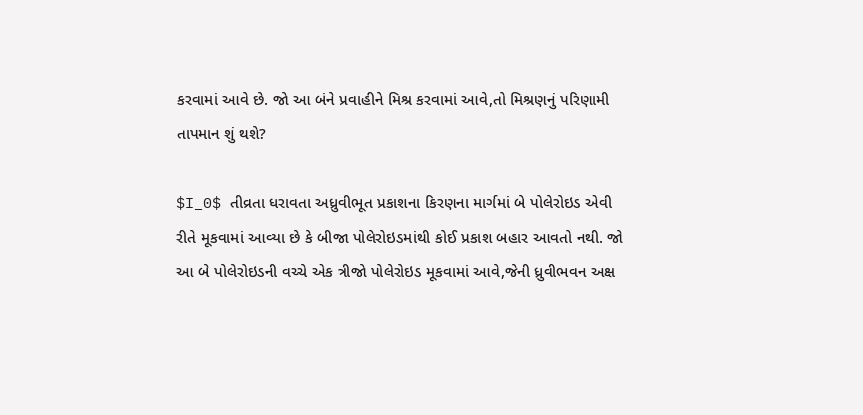કરવામાં આવે છે. જો આ બંને પ્રવાહીને મિશ્ર કરવામાં આવે,તો મિશ્રણનું પરિણામી તાપમાન શું થશે?

$I_0$ તીવ્રતા ધરાવતા અધ્રુવીભૂત પ્રકાશના કિરણના માર્ગમાં બે પોલેરોઇડ એવી રીતે મૂકવામાં આવ્યા છે કે બીજા પોલેરોઇડમાંથી કોઈ પ્રકાશ બહાર આવતો નથી. જો આ બે પોલેરોઇડની વચ્ચે એક ત્રીજો પોલેરોઇડ મૂકવામાં આવે,જેની ધ્રુવીભવન અક્ષ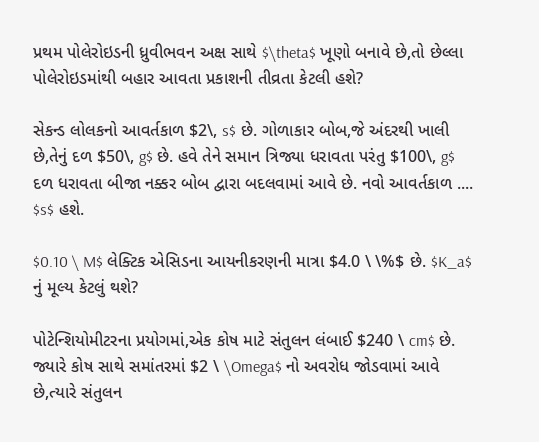પ્રથમ પોલેરોઇડની ધ્રુવીભવન અક્ષ સાથે $\theta$ ખૂણો બનાવે છે,તો છેલ્લા પોલેરોઇડમાંથી બહાર આવતા પ્રકાશની તીવ્રતા કેટલી હશે?

સેકન્ડ લોલકનો આવર્તકાળ $2\, s$ છે. ગોળાકાર બોબ,જે અંદરથી ખાલી છે,તેનું દળ $50\, g$ છે. હવે તેને સમાન ત્રિજ્યા ધરાવતા પરંતુ $100\, g$ દળ ધરાવતા બીજા નક્કર બોબ દ્વારા બદલવામાં આવે છે. નવો આવર્તકાળ .... $s$ હશે.

$0.10 \ M$ લેક્ટિક એસિડના આયનીકરણની માત્રા $4.0 \ \%$ છે. $K_a$ નું મૂલ્ય કેટલું થશે?

પોટેન્શિયોમીટરના પ્રયોગમાં,એક કોષ માટે સંતુલન લંબાઈ $240 \ cm$ છે. જ્યારે કોષ સાથે સમાંતરમાં $2 \ \Omega$ નો અવરોધ જોડવામાં આવે છે,ત્યારે સંતુલન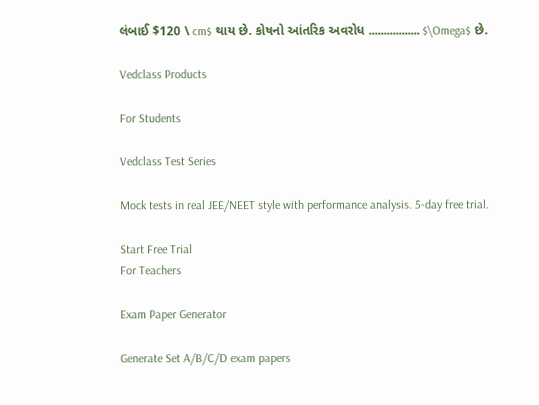લંબાઈ $120 \ cm$ થાય છે. કોષનો આંતરિક અવરોધ ................. $\Omega$ છે.

Vedclass Products

For Students

Vedclass Test Series

Mock tests in real JEE/NEET style with performance analysis. 5-day free trial.

Start Free Trial
For Teachers

Exam Paper Generator

Generate Set A/B/C/D exam papers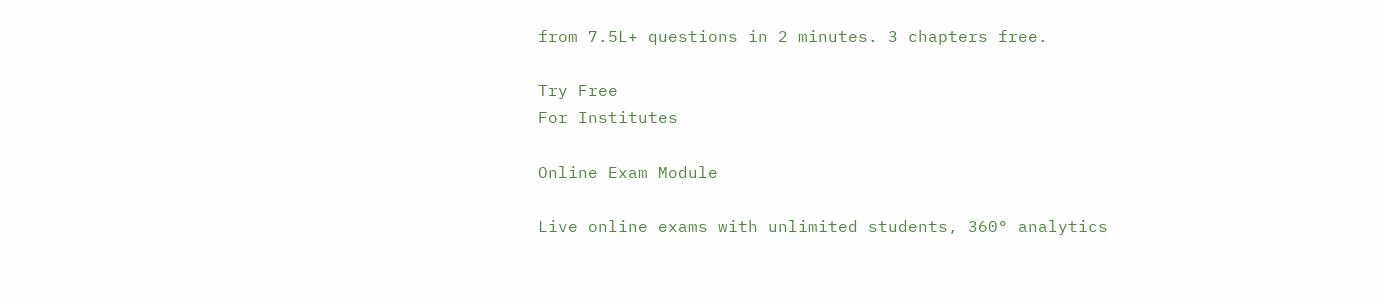from 7.5L+ questions in 2 minutes. 3 chapters free.

Try Free
For Institutes

Online Exam Module

Live online exams with unlimited students, 360° analytics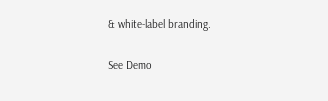& white-label branding.

See Demo